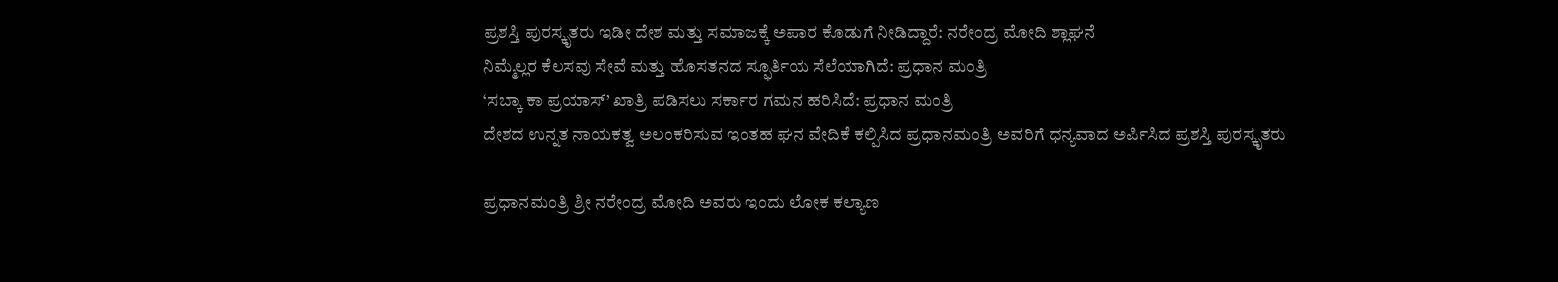ಪ್ರಶಸ್ತಿ ಪುರಸ್ಕೃತರು ಇಡೀ ದೇಶ ಮತ್ತು ಸಮಾಜಕ್ಕೆ ಅಪಾರ ಕೊಡುಗೆ ನೀಡಿದ್ದಾರೆ: ನರೇಂದ್ರ ಮೋದಿ ಶ್ಲಾಘನೆ
ನಿಮ್ಮೆಲ್ಲರ ಕೆಲಸವು ಸೇವೆ ಮತ್ತು ಹೊಸತನದ ಸ್ಫೂರ್ತಿಯ ಸೆಲೆಯಾಗಿದೆ: ಪ್ರಧಾನ ಮಂತ್ರಿ
‘ಸಬ್ಕಾ ಕಾ ಪ್ರಯಾಸ್’ ಖಾತ್ರಿ ಪಡಿಸಲು ಸರ್ಕಾರ ಗಮನ ಹರಿಸಿದೆ: ಪ್ರಧಾನ ಮಂತ್ರಿ
ದೇಶದ ಉನ್ನತ ನಾಯಕತ್ವ ಅಲಂಕರಿಸುವ ಇಂತಹ ಘನ ವೇದಿಕೆ ಕಲ್ಪಿಸಿದ ಪ್ರಧಾನಮಂತ್ರಿ ಅವರಿಗೆ ಧನ್ಯವಾದ ಅರ್ಪಿಸಿದ ಪ್ರಶಸ್ತಿ ಪುರಸ್ಕೃತರು

ಪ್ರಧಾನಮಂತ್ರಿ ಶ್ರೀ ನರೇಂದ್ರ ಮೋದಿ ಅವರು ಇಂದು ಲೋಕ ಕಲ್ಯಾಣ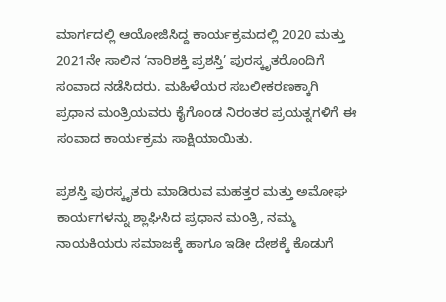ಮಾರ್ಗದಲ್ಲಿ ಆಯೋಜಿಸಿದ್ದ ಕಾರ್ಯಕ್ರಮದಲ್ಲಿ 2020 ಮತ್ತು 2021ನೇ ಸಾಲಿನ ‘ನಾರಿಶಕ್ತಿ ಪ್ರಶಸ್ತಿ’ ಪುರಸ್ಕೃತರೊಂದಿಗೆ ಸಂವಾದ ನಡೆಸಿದರು. ಮಹಿಳೆಯರ ಸಬಲೀಕರಣಕ್ಕಾಗಿ ಪ್ರಧಾನ ಮಂತ್ರಿಯವರು ಕೈಗೊಂಡ ನಿರಂತರ ಪ್ರಯತ್ನಗಳಿಗೆ ಈ ಸಂವಾದ ಕಾರ್ಯಕ್ರಮ ಸಾಕ್ಷಿಯಾಯಿತು.

ಪ್ರಶಸ್ತಿ ಪುರಸ್ಕೃತರು ಮಾಡಿರುವ ಮಹತ್ತರ ಮತ್ತು ಅಮೋಘ ಕಾರ್ಯಗಳನ್ನು ಶ್ಲಾಘಿಸಿದ ಪ್ರಧಾನ ಮಂತ್ರಿ, ನಮ್ಮ ನಾಯಕಿಯರು ಸಮಾಜಕ್ಕೆ ಹಾಗೂ ಇಡೀ ದೇಶಕ್ಕೆ ಕೊಡುಗೆ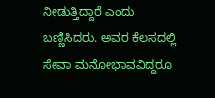ನೀಡುತ್ತಿದ್ದಾರೆ ಎಂದು ಬಣ್ಣಿಸಿದರು. ಅವರ ಕೆಲಸದಲ್ಲಿ ಸೇವಾ ಮನೋಭಾವವಿದ್ದರೂ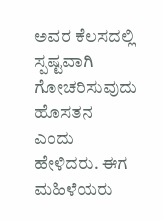ಅವರ ಕೆಲಸದಲ್ಲಿ ಸ್ಪಷ್ಟವಾಗಿ ಗೋಚರಿಸುವುದು ಹೊಸತನ ಎಂದು ಹೇಳಿದರು. ಈಗ ಮಹಿಳೆಯರು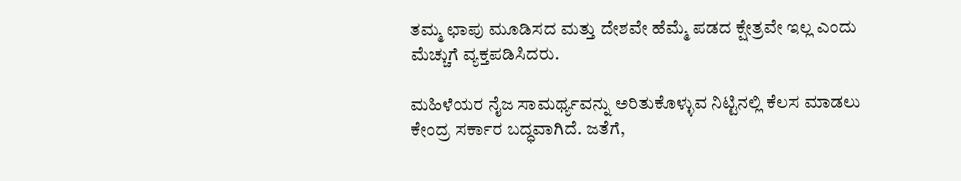ತಮ್ಮ ಛಾಪು ಮೂಡಿಸದ ಮತ್ತು ದೇಶವೇ ಹೆಮ್ಮೆ ಪಡದ ಕ್ಷೇತ್ರವೇ ಇಲ್ಲ ಎಂದು ಮೆಚ್ಚುಗೆ ವ್ಯಕ್ತಪಡಿಸಿದರು.

ಮಹಿಳೆಯರ ನೈಜ ಸಾಮರ್ಥ್ಯವನ್ನು ಅರಿತುಕೊಳ್ಳುವ ನಿಟ್ಟಿನಲ್ಲಿ ಕೆಲಸ ಮಾಡಲು ಕೇಂದ್ರ ಸರ್ಕಾರ ಬದ್ಧವಾಗಿದೆ. ಜತೆಗೆ,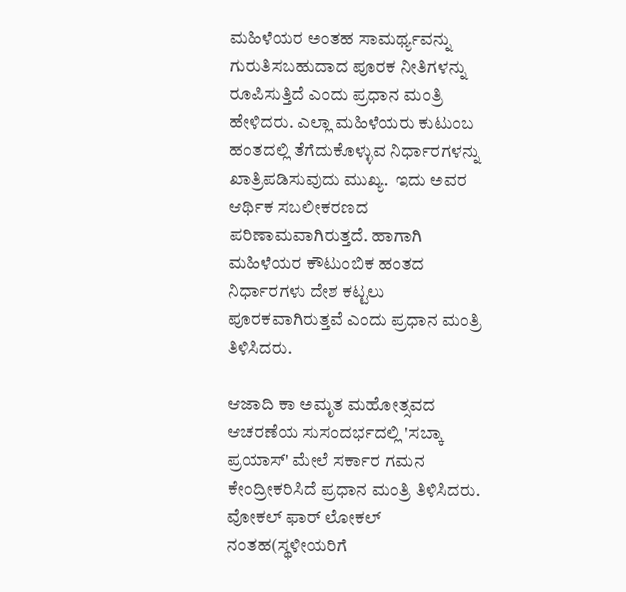ಮಹಿಳೆಯರ ಅಂತಹ ಸಾಮರ್ಥ್ಯವನ್ನು ಗುರುತಿಸಬಹುದಾದ ಪೂರಕ ನೀತಿಗಳನ್ನು ರೂಪಿಸುತ್ತಿದೆ ಎಂದು ಪ್ರಧಾನ ಮಂತ್ರಿ ಹೇಳಿದರು. ಎಲ್ಲಾ ಮಹಿಳೆಯರು ಕುಟುಂಬ ಹಂತದಲ್ಲಿ ತೆಗೆದುಕೊಳ್ಳುವ ನಿರ್ಧಾರಗಳನ್ನು ಖಾತ್ರಿಪಡಿಸುವುದು ಮುಖ್ಯ.  ಇದು ಅವರ ಆರ್ಥಿಕ ಸಬಲೀಕರಣದ ಪರಿಣಾಮವಾಗಿರುತ್ತದೆ. ಹಾಗಾಗಿ ಮಹಿಳೆಯರ ಕೌಟುಂಬಿಕ ಹಂತದ ನಿರ್ಧಾರಗಳು ದೇಶ ಕಟ್ಟಲು ಪೂರಕವಾಗಿರುತ್ತವೆ ಎಂದು ಪ್ರಧಾನ ಮಂತ್ರಿ ತಿಳಿಸಿದರು.

ಆಜಾದಿ ಕಾ ಅಮೃತ ಮಹೋತ್ಸವದ ಆಚರಣೆಯ ಸುಸಂದರ್ಭದಲ್ಲಿ 'ಸಬ್ಕಾ ಪ್ರಯಾಸ್' ಮೇಲೆ ಸರ್ಕಾರ ಗಮನ ಕೇಂದ್ರೀಕರಿಸಿದೆ ಪ್ರಧಾನ ಮಂತ್ರಿ ತಿಳಿಸಿದರು. ವೋಕಲ್ ಫಾರ್ ಲೋಕಲ್ ನಂತಹ(ಸ್ಥಳೀಯರಿಗೆ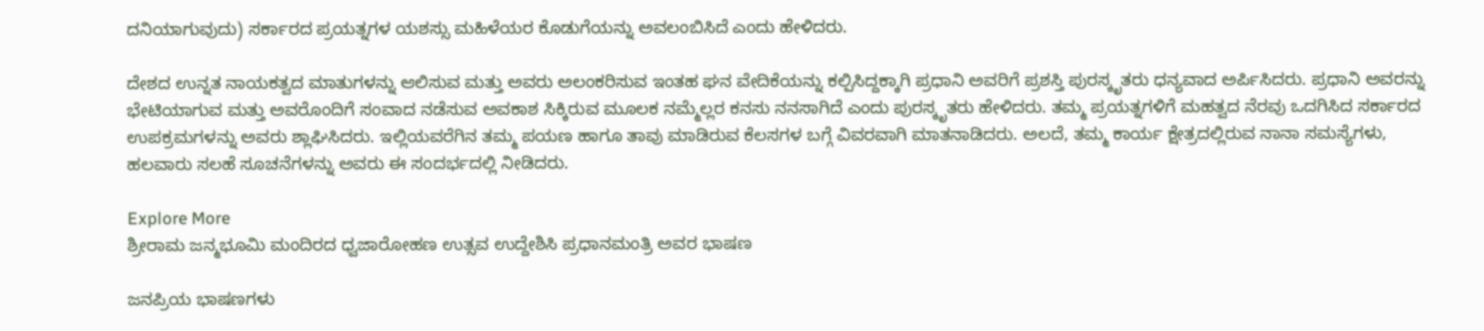ದನಿಯಾಗುವುದು) ಸರ್ಕಾರದ ಪ್ರಯತ್ನಗಳ ಯಶಸ್ಸು ಮಹಿಳೆಯರ ಕೊಡುಗೆಯನ್ನು ಅವಲಂಬಿಸಿದೆ ಎಂದು ಹೇಳಿದರು.

ದೇಶದ ಉನ್ನತ ನಾಯಕತ್ವದ ಮಾತುಗಳನ್ನು ಆಲಿಸುವ ಮತ್ತು ಅವರು ಅಲಂಕರಿಸುವ ಇಂತಹ ಘನ ವೇದಿಕೆಯನ್ನು ಕಲ್ಪಿಸಿದ್ದಕ್ಕಾಗಿ ಪ್ರಧಾನಿ ಅವರಿಗೆ ಪ್ರಶಸ್ತಿ ಪುರಸ್ಕೃತರು ಧನ್ಯವಾದ ಅರ್ಪಿಸಿದರು. ಪ್ರಧಾನಿ ಅವರನ್ನು ಭೇಟಿಯಾಗುವ ಮತ್ತು ಅವರೊಂದಿಗೆ ಸಂವಾದ ನಡೆಸುವ ಅವಕಾಶ ಸಿಕ್ಕಿರುವ ಮೂಲಕ ನಮ್ಮೆಲ್ಲರ ಕನಸು ನನಸಾಗಿದೆ ಎಂದು ಪುರಸ್ಕೃತರು ಹೇಳಿದರು. ತಮ್ಮ ಪ್ರಯತ್ನಗಳಿಗೆ ಮಹತ್ವದ ನೆರವು ಒದಗಿಸಿದ ಸರ್ಕಾರದ ಉಪಕ್ರಮಗಳನ್ನು ಅವರು ಶ್ಲಾಘಿಸಿದರು. ಇಲ್ಲಿಯವರೆಗಿನ ತಮ್ಮ ಪಯಣ ಹಾಗೂ ತಾವು ಮಾಡಿರುವ ಕೆಲಸಗಳ ಬಗ್ಗೆ ವಿವರವಾಗಿ ಮಾತನಾಡಿದರು. ಅಲದೆ, ತಮ್ಮ ಕಾರ್ಯ ಕ್ಷೇತ್ರದಲ್ಲಿರುವ ನಾನಾ ಸಮಸ್ಯೆಗಳು, ಹಲವಾರು ಸಲಹೆ ಸೂಚನೆಗಳನ್ನು ಅವರು ಈ ಸಂದರ್ಭದಲ್ಲಿ ನೀಡಿದರು.

Explore More
ಶ್ರೀರಾಮ ಜನ್ಮಭೂಮಿ ಮಂದಿರದ ಧ್ವಜಾರೋಹಣ ಉತ್ಸವ ಉದ್ದೇಶಿಸಿ ಪ್ರಧಾನಮಂತ್ರಿ ಅವರ ಭಾಷಣ

ಜನಪ್ರಿಯ ಭಾಷಣಗಳು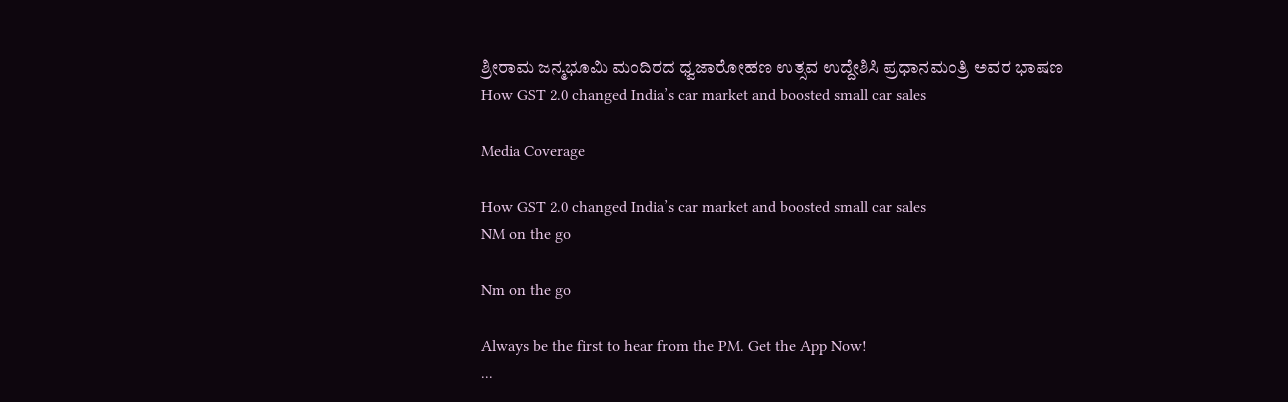ಶ್ರೀರಾಮ ಜನ್ಮಭೂಮಿ ಮಂದಿರದ ಧ್ವಜಾರೋಹಣ ಉತ್ಸವ ಉದ್ದೇಶಿಸಿ ಪ್ರಧಾನಮಂತ್ರಿ ಅವರ ಭಾಷಣ
How GST 2.0 changed India’s car market and boosted small car sales

Media Coverage

How GST 2.0 changed India’s car market and boosted small car sales
NM on the go

Nm on the go

Always be the first to hear from the PM. Get the App Now!
...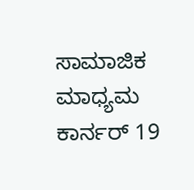ಸಾಮಾಜಿಕ ಮಾಧ್ಯಮ ಕಾರ್ನರ್ 19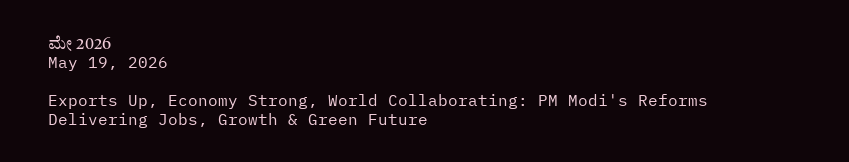ಮೇ 2026
May 19, 2026

Exports Up, Economy Strong, World Collaborating: PM Modi's Reforms Delivering Jobs, Growth & Green Future